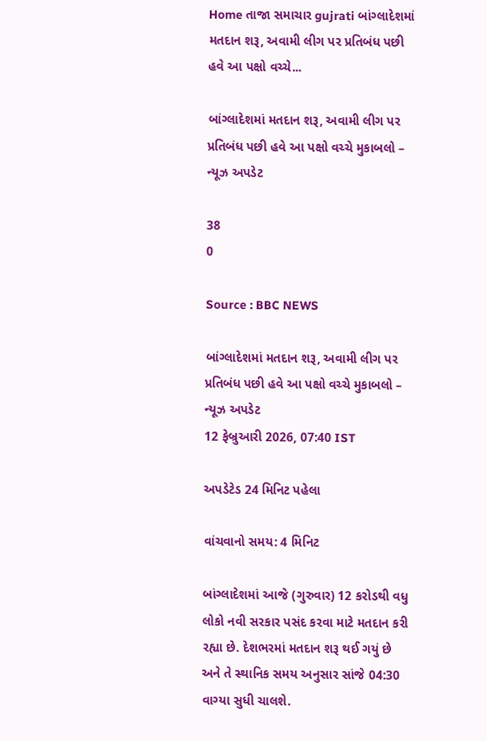Home તાજા સમાચાર gujrati બાંગ્લાદેશમાં મતદાન શરૂ, અવામી લીગ પર પ્રતિબંધ પછી હવે આ પક્ષો વચ્ચે...

બાંગ્લાદેશમાં મતદાન શરૂ, અવામી લીગ પર પ્રતિબંધ પછી હવે આ પક્ષો વચ્ચે મુકાબલો – ન્યૂઝ અપડેટ

38
0

Source : BBC NEWS

બાંગ્લાદેશમાં મતદાન શરૂ, અવામી લીગ પર પ્રતિબંધ પછી હવે આ પક્ષો વચ્ચે મુકાબલો – ન્યૂઝ અપડેટ
12 ફેબ્રુઆરી 2026, 07:40 IST

અપડેટેડ 24 મિનિટ પહેલા

વાંચવાનો સમય: 4 મિનિટ

બાંગ્લાદેશમાં આજે (ગુરુવાર) 12 કરોડથી વધુ લોકો નવી સરકાર પસંદ કરવા માટે મતદાન કરી રહ્યા છે. દેશભરમાં મતદાન શરૂ થઈ ગયું છે અને તે સ્થાનિક સમય અનુસાર સાંજે 04:30 વાગ્યા સુધી ચાલશે.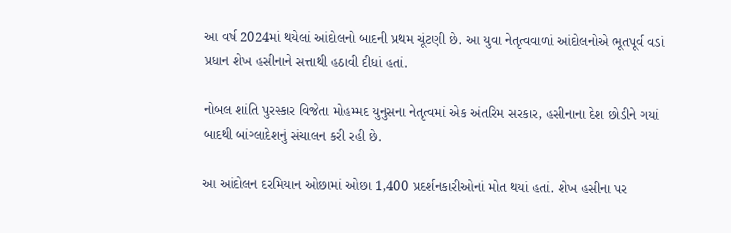આ વર્ષ 2024માં થયેલાં આંદોલનો બાદની પ્રથમ ચૂંટણી છે. આ યુવા નેતૃત્વવાળાં આંદોલનોએ ભૂતપૂર્વ વડાં પ્રધાન શેખ હસીનાને સત્તાથી હઠાવી દીધાં હતાં.

નોબલ શાંતિ પુરસ્કાર વિજેતા મોહમ્મદ યુનુસના નેતૃત્વમાં એક અંતરિમ સરકાર, હસીનાના દેશ છોડીને ગયાં બાદથી બાંગ્લાદેશનું સંચાલન કરી રહી છે.

આ આંદોલન દરમિયાન ઓછામાં ઓછા 1,400 પ્રદર્શનકારીઓનાં મોત થયાં હતાં. શેખ હસીના પર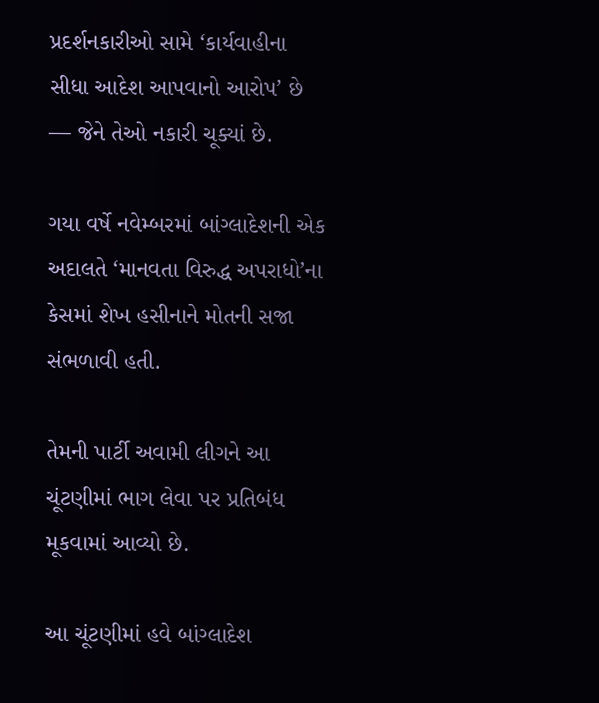પ્રદર્શનકારીઓ સામે ‘કાર્યવાહીના સીધા આદેશ આપવાનો આરોપ’ છે — જેને તેઓ નકારી ચૂક્યાં છે.

ગયા વર્ષે નવેમ્બરમાં બાંગ્લાદેશની એક અદાલતે ‘માનવતા વિરુદ્ધ અપરાધો’ના કેસમાં શેખ હસીનાને મોતની સજા સંભળાવી હતી.

તેમની પાર્ટી અવામી લીગને આ ચૂંટણીમાં ભાગ લેવા પર પ્રતિબંધ મૂકવામાં આવ્યો છે.

આ ચૂંટણીમાં હવે બાંગ્લાદેશ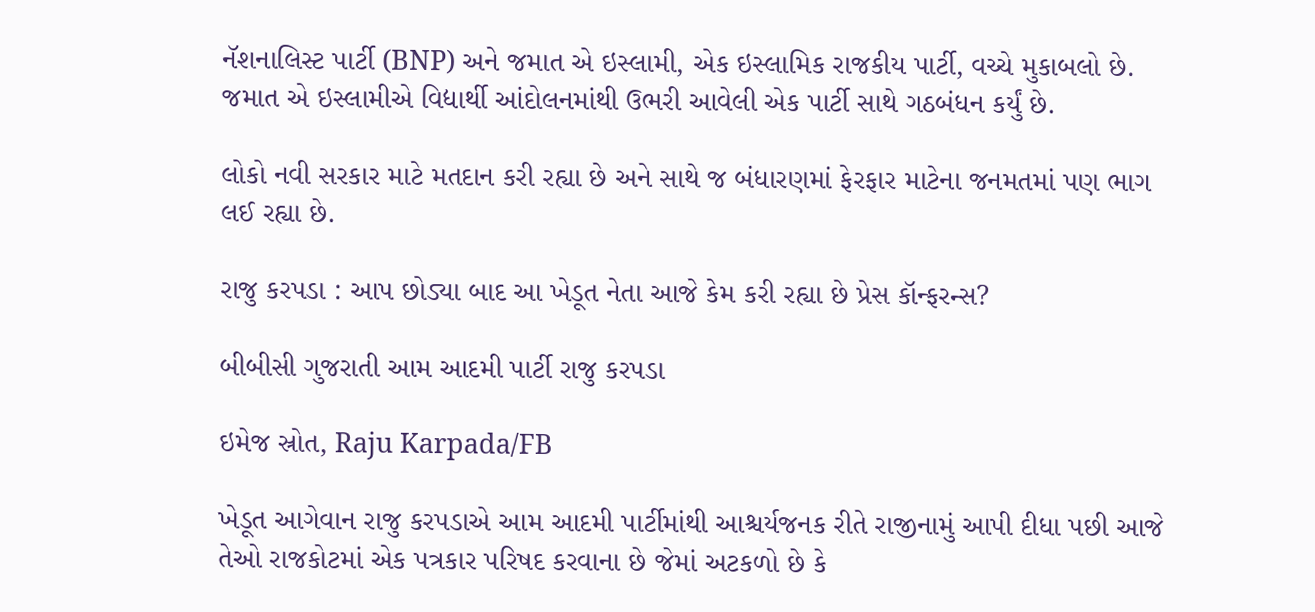નૅશનાલિસ્ટ પાર્ટી (BNP) અને જમાત એ ઇસ્લામી, એક ઇસ્લામિક રાજકીય પાર્ટી, વચ્ચે મુકાબલો છે. જમાત એ ઇસ્લામીએ વિદ્યાર્થી આંદોલનમાંથી ઉભરી આવેલી એક પાર્ટી સાથે ગઠબંધન કર્યું છે.

લોકો નવી સરકાર માટે મતદાન કરી રહ્યા છે અને સાથે જ બંધારણમાં ફેરફાર માટેના જનમતમાં પણ ભાગ લઈ રહ્યા છે.

રાજુ કરપડા : આપ છોડ્યા બાદ આ ખેડૂત નેતા આજે કેમ કરી રહ્યા છે પ્રેસ કૉન્ફરન્સ?

બીબીસી ગુજરાતી આમ આદમી પાર્ટી રાજુ કરપડા

ઇમેજ સ્રોત, Raju Karpada/FB

ખેડૂત આગેવાન રાજુ કરપડાએ આમ આદમી પાર્ટીમાંથી આશ્ચર્યજનક રીતે રાજીનામું આપી દીધા પછી આજે તેઓ રાજકોટમાં એક પત્રકાર પરિષદ કરવાના છે જેમાં અટકળો છે કે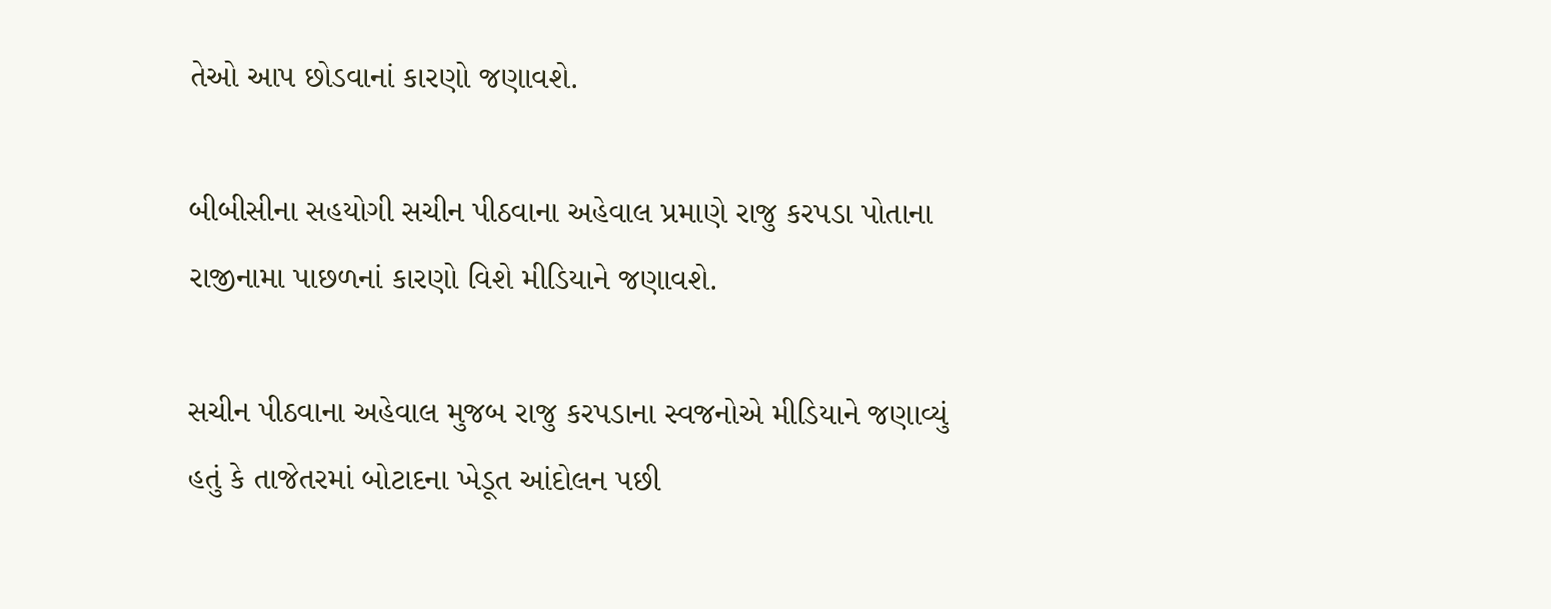તેઓ આપ છોડવાનાં કારણો જણાવશે.

બીબીસીના સહયોગી સચીન પીઠવાના અહેવાલ પ્રમાણે રાજુ કરપડા પોતાના રાજીનામા પાછળનાં કારણો વિશે મીડિયાને જણાવશે.

સચીન પીઠવાના અહેવાલ મુજબ રાજુ કરપડાના સ્વજનોએ મીડિયાને જણાવ્યું હતું કે તાજેતરમાં બોટાદના ખેડૂત આંદોલન પછી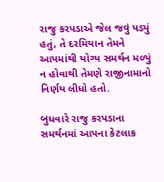રાજુ કરપડાએ જેલ જવું પડ્યું હતું, તે દરમિયાન તેમને આપમાંથી યોગ્ય સમર્થન મળ્યું ન હોવાથી તેમણે રાજીનામાનો નિર્ણય લીધો હતો.

બુધવારે રાજુ કરપડાના સમર્થનમાં આપના કેટલાક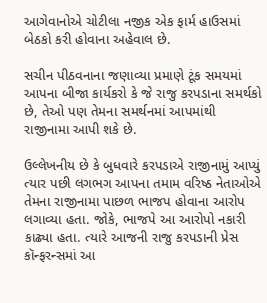આગેવાનોએ ચોટીલા નજીક એક ફાર્મ હાઉસમાં બેઠકો કરી હોવાના અહેવાલ છે.

સચીન પીઠવનાના જણાવ્યા પ્રમાણે ટૂંક સમયમાં આપના બીજા કાર્યકરો કે જે રાજુ કરપડાના સમર્થકો છે, તેઓ પણ તેમના સમર્થનમાં આપમાંથી રાજીનામા આપી શકે છે.

ઉલ્લેખનીય છે કે બુધવારે કરપડાએ રાજીનામું આપ્યું ત્યાર પછી લગભગ આપના તમામ વરિષ્ઠ નેતાઓએ તેમના રાજીનામા પાછળ ભાજપ હોવાના આરોપ લગાવ્યા હતા. જોકે, ભાજપે આ આરોપો નકારી કાઢ્યા હતા. ત્યારે આજની રાજુ કરપડાની પ્રેસ કૉન્ફરન્સમાં આ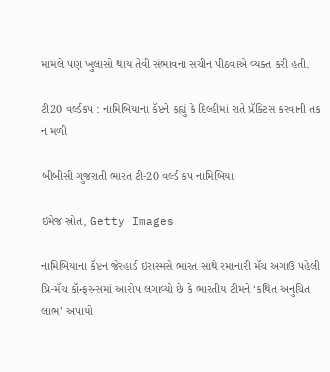મામલે પણ ખુલાસો થાય તેવી સંભાવના સચીન પીઠવાએ વ્યક્ત કરી હતી.

ટી20 વર્લ્ડકપ : નામિબિયાના કૅપ્ટને કહ્યું કે દિલ્હીમાં રાતે પ્રૅક્ટિસ કરવાની તક ન મળી

બીબીસી ગુજરાતી ભારત ટી-20 વર્લ્ડ કપ નામિબિયા

ઇમેજ સ્રોત, Getty Images

નામિબિયાના કૅપ્ટન જેરહાર્ડ ઇરાસ્મસે ભારત સાથે રમાનારી મૅચ અગાઉ પહેલી પ્રિ-મૅચ કૉન્ફરન્સમાં આરોપ લગાવ્યો છે કે ભારતીય ટીમને ‘કથિત અનુચિત લાભ’ અપાયો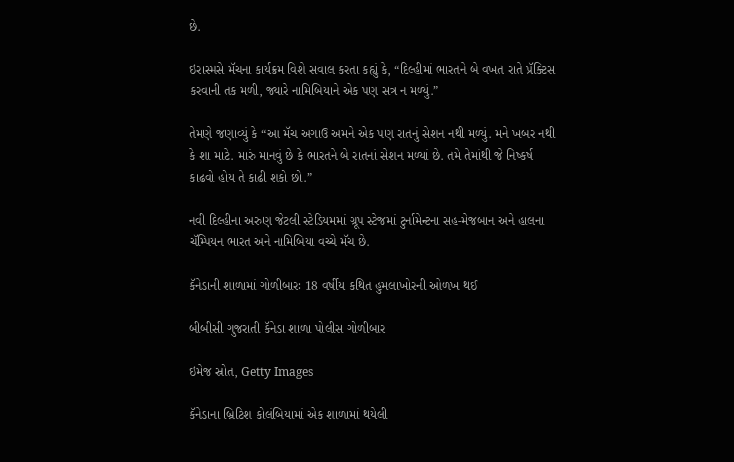છે.

ઇરાસ્મસે મૅચના કાર્યક્રમ વિશે સવાલ કરતા કહ્યું કે, “દિલ્હીમાં ભારતને બે વખત રાતે પ્રૅક્ટિસ કરવાની તક મળી, જ્યારે નામિબિયાને એક પણ સત્ર ન મળ્યું.”

તેમણે જણાવ્યું કે “આ મૅચ અગાઉ અમને એક પણ રાતનું સેશન નથી મળ્યું. મને ખબર નથી કે શા માટે. મારું માનવું છે કે ભારતને બે રાતનાં સેશન મળ્યાં છે. તમે તેમાંથી જે નિષ્કર્ષ કાઢવો હોય તે કાઢી શકો છો.”

નવી દિલ્હીના અરુણ જેટલી સ્ટેડિયમમાં ગ્રૂપ સ્ટેજમાં ટુર્નામેન્ટના સહ-મેજબાન અને હાલના ચૅમ્પિયન ભારત અને નામિબિયા વચ્ચે મૅચ છે.

કૅનેડાની શાળામાં ગોળીબારઃ 18 વર્ષીય કથિત હુમલાખોરની ઓળખ થઈ

બીબીસી ગુજરાતી કૅનેડા શાળા પોલીસ ગોળીબાર

ઇમેજ સ્રોત, Getty Images

કૅનેડાના બ્રિટિશ કોલંબિયામાં એક શાળામાં થયેલી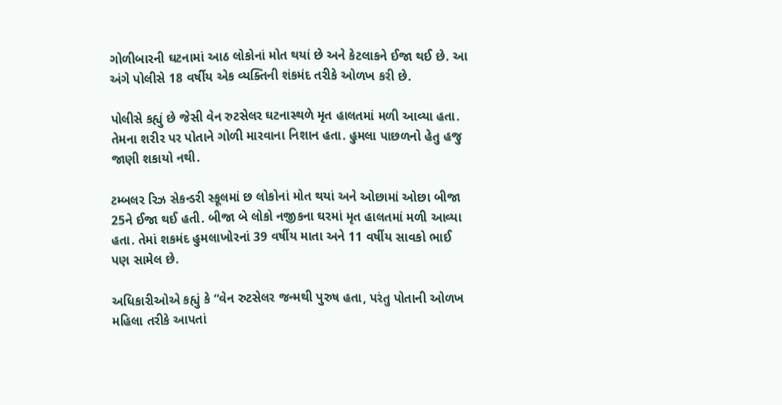ગોળીબારની ઘટનામાં આઠ લોકોનાં મોત થયાં છે અને કેટલાકને ઈજા થઈ છે. આ અંગે પોલીસે 18 વર્ષીય એક વ્યક્તિની શંકમંદ તરીકે ઓળખ કરી છે.

પોલીસે કહ્યું છે જેસી વેન રુટસેલર ઘટનાસ્થળે મૃત હાલતમાં મળી આવ્યા હતા. તેમના શરીર પર પોતાને ગોળી મારવાના નિશાન હતા. હુમલા પાછળનો હેતુ હજુ જાણી શકાયો નથી.

ટમ્બલર રિઝ સેકન્ડરી સ્કૂલમાં છ લોકોનાં મોત થયાં અને ઓછામાં ઓછા બીજા 25ને ઈજા થઈ હતી. બીજા બે લોકો નજીકના ઘરમાં મૃત હાલતમાં મળી આવ્યા હતા. તેમાં શકમંદ હુમલાખોરનાં 39 વર્ષીય માતા અને 11 વર્ષીય સાવકો ભાઈ પણ સામેલ છે.

અધિકારીઓએ કહ્યું કે “વેન રુટસેલર જન્મથી પુરુષ હતા, પરંતુ પોતાની ઓળખ મહિલા તરીકે આપતાં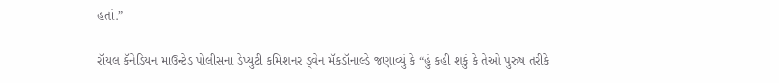હતાં.”

રૉયલ કૅનેડિયન માઉન્ટેડ પોલીસના ડેપ્યુટી કમિશનર ડ્વેન મૅકડૉનાલ્ડે જણાવ્યું કે “હું કહી શકું કે તેઓ પુરુષ તરીકે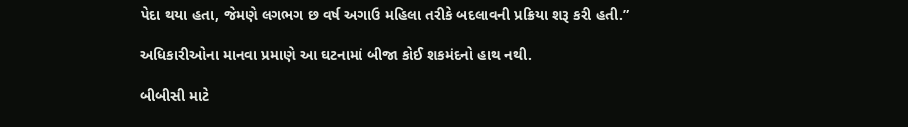પેદા થયા હતા, જેમણે લગભગ છ વર્ષ અગાઉ મહિલા તરીકે બદલાવની પ્રક્રિયા શરૂ કરી હતી.”

અધિકારીઓના માનવા પ્રમાણે આ ઘટનામાં બીજા કોઈ શકમંદનો હાથ નથી.

બીબીસી માટે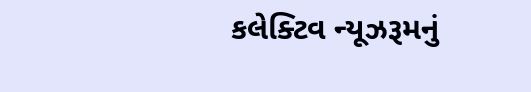કલેક્ટિવ ન્યૂઝરૂમનું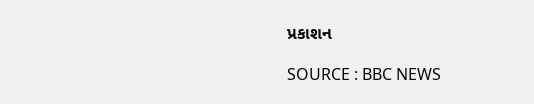પ્રકાશન

SOURCE : BBC NEWS